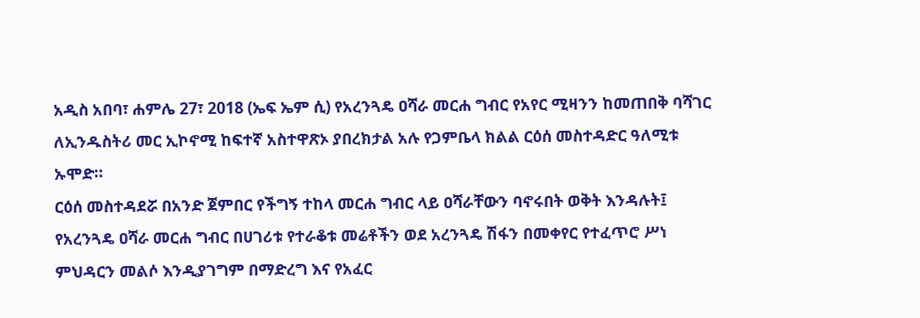አዲስ አበባ፣ ሐምሌ 27፣ 2018 (ኤፍ ኤም ሲ) የአረንጓዴ ዐሻራ መርሐ ግብር የአየር ሚዛንን ከመጠበቅ ባሻገር ለኢንዱስትሪ መር ኢኮኖሚ ከፍተኛ አስተዋጽኦ ያበረክታል አሉ የጋምቤላ ክልል ርዕሰ መስተዳድር ዓለሚቱ ኡሞድ።
ርዕሰ መስተዳደሯ በአንድ ጀምበር የችግኝ ተከላ መርሐ ግብር ላይ ዐሻራቸውን ባኖሩበት ወቅት እንዳሉት፤ የአረንጓዴ ዐሻራ መርሐ ግብር በሀገሪቱ የተራቆቱ መሬቶችን ወደ አረንጓዴ ሽፋን በመቀየር የተፈጥሮ ሥነ ምህዳርን መልሶ እንዲያገግም በማድረግ እና የአፈር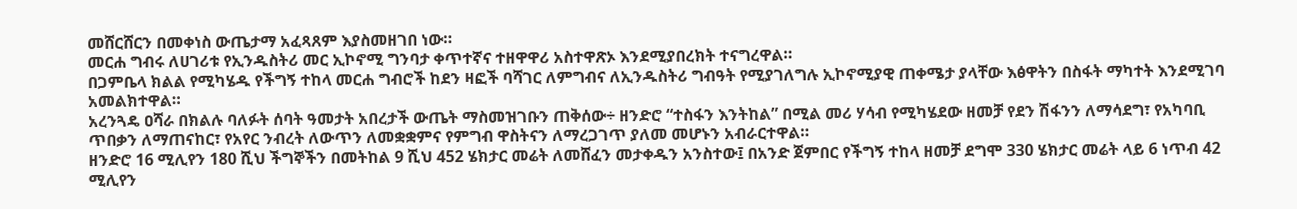መሸርሸርን በመቀነስ ውጤታማ አፈጻጸም እያስመዘገበ ነው።
መርሐ ግብሩ ለሀገሪቱ የኢንዱስትሪ መር ኢኮኖሚ ግንባታ ቀጥተኛና ተዘዋዋሪ አስተዋጽኦ እንደሚያበረክት ተናግረዋል።
በጋምቤላ ክልል የሚካሄዱ የችግኝ ተከላ መርሐ ግብሮች ከደን ዛፎች ባሻገር ለምግብና ለኢንዱስትሪ ግብዓት የሚያገለግሉ ኢኮኖሚያዊ ጠቀሜታ ያላቸው እፅዋትን በስፋት ማካተት እንደሚገባ አመልክተዋል።
አረንጓዴ ዐሻራ በክልሉ ባለፉት ሰባት ዓመታት አበረታች ውጤት ማስመዝገቡን ጠቅሰው÷ ዘንድሮ “ተስፋን እንትከል” በሚል መሪ ሃሳብ የሚካሄደው ዘመቻ የደን ሽፋንን ለማሳደግ፣ የአካባቢ ጥበቃን ለማጠናከር፣ የአየር ንብረት ለውጥን ለመቋቋምና የምግብ ዋስትናን ለማረጋገጥ ያለመ መሆኑን አብራርተዋል።
ዘንድሮ 16 ሚሊየን 180 ሺህ ችግኞችን በመትከል 9 ሺህ 452 ሄክታር መሬት ለመሸፈን መታቀዱን አንስተው፤ በአንድ ጀምበር የችግኝ ተከላ ዘመቻ ደግሞ 330 ሄክታር መሬት ላይ 6 ነጥብ 42 ሚሊየን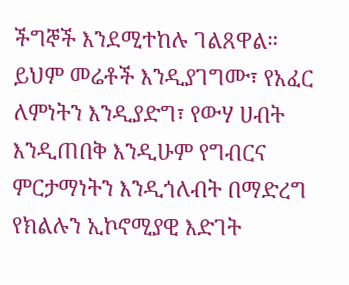ችግኞች እንደሚተከሉ ገልጸዋል።
ይህም መሬቶች እንዲያገግሙ፣ የአፈር ለምነትን እንዲያድግ፣ የውሃ ሀብት እንዲጠበቅ እንዲሁም የግብርና ምርታማነትን እንዲጎለብት በማድረግ የክልሉን ኢኮኖሚያዊ እድገት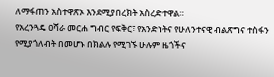ለማፋጠን አስተዋጽኦ እንደሚያበረክት አስረድተዋል።
የአረንጓዴ ዐሻራ መርሐ ግብር የፍቅር፣ የአንድነትና የሁለንተናዊ ብልጽግና ተስፋን የሚያጎለብት በመሆኑ በክልሉ የሚገኙ ሁሉም ዜጎችና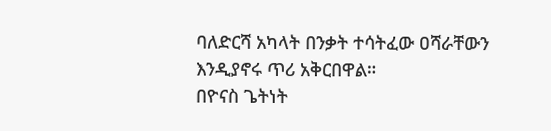ባለድርሻ አካላት በንቃት ተሳትፈው ዐሻራቸውን እንዲያኖሩ ጥሪ አቅርበዋል።
በዮናስ ጌትነት